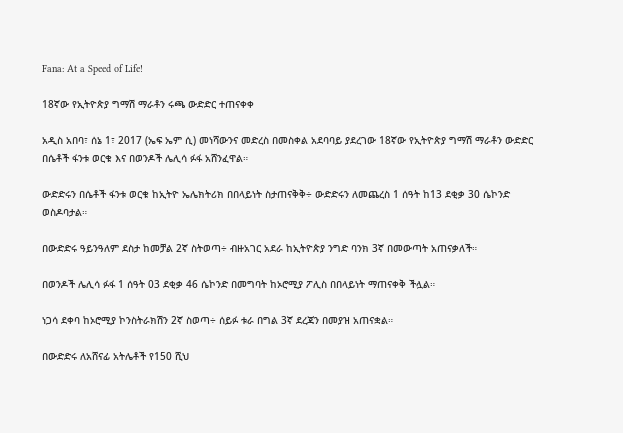Fana: At a Speed of Life!

18ኛው የኢትዮጵያ ግማሽ ማራቶን ሩጫ ውድድር ተጠናቀቀ

አዲስ አበባ፣ ሰኔ 1፣ 2017 (ኤፍ ኤም ሲ) መነሻውንና መድረስ በመስቀል አደባባይ ያደረገው 18ኛው የኢትዮጵያ ግማሽ ማራቶን ውድድር በሴቶች ፋንቱ ወርቁ እና በወንዶች ሌሊሳ ፉፋ አሸንፈዋል።

ውድድሩን በሴቶች ፋንቱ ወርቁ ከኢትዮ ኤሌክትሪክ በበላይነት ስታጠናቅቅ÷ ውድድሩን ለመጨረስ 1 ሰዓት ከ13 ደቂቃ 30 ሴኮንድ ወስዶባታል።

በውድድሩ ዓይንዓለም ደስታ ከመቻል 2ኛ ስትወጣ÷ ብዙአገር አደራ ከኢትዮጵያ ንግድ ባንክ 3ኛ በመውጣት አጠናቃለች።

በወንዶች ሌሊሳ ፉፋ 1 ሰዓት 03 ደቂቃ 46 ሴኮንድ በመግባት ከኦሮሚያ ፖሊስ በበላይነት ማጠናቀቅ ችሏል።

ነጋሳ ደቀባ ከኦሮሚያ ኮንስትራክሽን 2ኛ ስወጣ÷ ሰይፉ ቱራ በግል 3ኛ ደረጃን በመያዝ አጠናቋል።

በውድድሩ ለአሸናፊ አትሌቶች የ150 ሺህ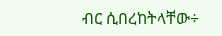ብር ሲበረከትላቸው÷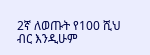2ኛ ለወጡት የ100 ሺህ ብር እንዲሁም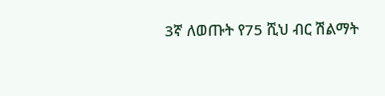3ኛ ለወጡት የ75 ሺህ ብር ሽልማት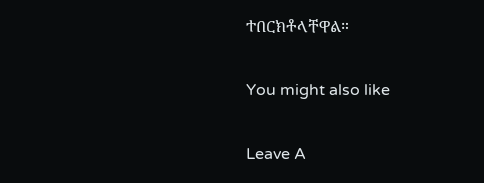ተበርክቶላቸዋል።

You might also like

Leave A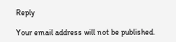Reply

Your email address will not be published.